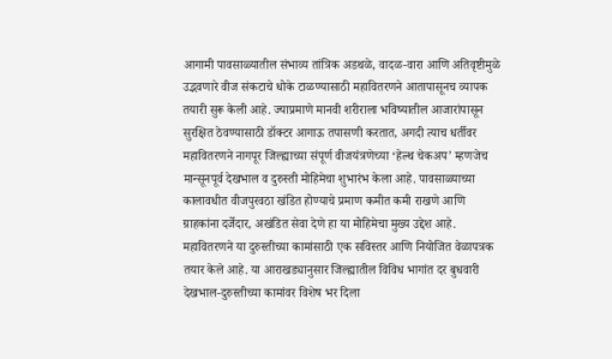आगामी पावसाळ्यातील संभाव्य तांत्रिक अडथळे, वादळ-वारा आणि अतिवृष्टीमुळे उद्भवणारे वीज संकटाचे धोके टाळण्यासाठी महावितरणने आतापासूनच व्यापक तयारी सुरू केली आहे. ज्याप्रमाणे मानवी शरीराला भविष्यातील आजारांपासून सुरक्षित ठेवण्यासाठी डॉक्टर आगाऊ तपासणी करतात, अगदी त्याच धर्तीवर महावितरणने नागपूर जिल्ह्याच्या संपूर्ण वीजयंत्रणेच्या ‘हेल्थ चेकअप’ म्हणजेच मान्सूनपूर्व देखभाल व दुरुस्ती मोहिमेचा शुभारंभ केला आहे. पावसाळ्याच्या कालावधीत वीजपुरवठा खंडित होण्याचे प्रमाण कमीत कमी राखणे आणि ग्राहकांना दर्जेदार, अखंडित सेवा देणे हा या मोहिमेचा मुख्य उद्देश आहे.
महावितरणने या दुरुस्तीच्या कामांसाठी एक सविस्तर आणि नियोजित वेळापत्रक तयार केले आहे. या आराखड्यानुसार जिल्ह्यातील विविध भागांत दर बुधवारी देखभाल-दुरुस्तीच्या कामांवर विशेष भर दिला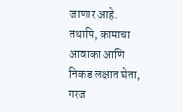जाणार आहे. तथापि, कामाचा आवाका आणि निकड लक्षात घेता, गरज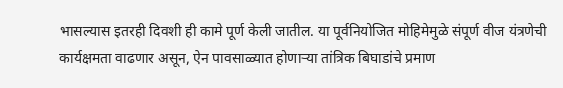भासल्यास इतरही दिवशी ही कामे पूर्ण केली जातील. या पूर्वनियोजित मोहिमेमुळे संपूर्ण वीज यंत्रणेची कार्यक्षमता वाढणार असून, ऐन पावसाळ्यात होणाऱ्या तांत्रिक बिघाडांचे प्रमाण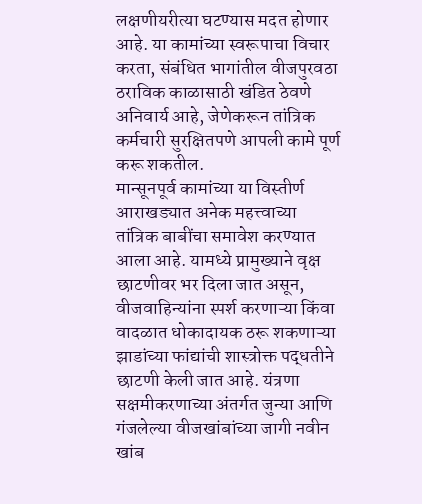लक्षणीयरीत्या घटण्यास मदत होणार आहे. या कामांच्या स्वरूपाचा विचार करता, संबंधित भागांतील वीजपुरवठा ठराविक काळासाठी खंडित ठेवणे अनिवार्य आहे, जेणेकरून तांत्रिक कर्मचारी सुरक्षितपणे आपली कामे पूर्ण करू शकतील.
मान्सूनपूर्व कामांच्या या विस्तीर्ण आराखड्यात अनेक महत्त्वाच्या तांत्रिक बाबींचा समावेश करण्यात आला आहे. यामध्ये प्रामुख्याने वृक्ष छाटणीवर भर दिला जात असून, वीजवाहिन्यांना स्पर्श करणाऱ्या किंवा वादळात धोकादायक ठरू शकणाऱ्या झाडांच्या फांद्यांची शास्त्रोक्त पद्धतीने छाटणी केली जात आहे. यंत्रणा सक्षमीकरणाच्या अंतर्गत जुन्या आणि गंजलेल्या वीजखांबांच्या जागी नवीन खांब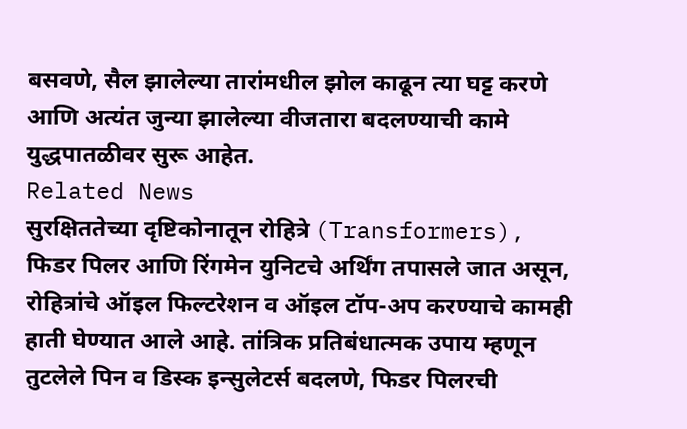बसवणे, सैल झालेल्या तारांमधील झोल काढून त्या घट्ट करणे आणि अत्यंत जुन्या झालेल्या वीजतारा बदलण्याची कामे युद्धपातळीवर सुरू आहेत.
Related News
सुरक्षिततेच्या दृष्टिकोनातून रोहित्रे (Transformers), फिडर पिलर आणि रिंगमेन युनिटचे अर्थिंग तपासले जात असून, रोहित्रांचे ऑइल फिल्टरेशन व ऑइल टॉप-अप करण्याचे कामही हाती घेण्यात आले आहे. तांत्रिक प्रतिबंधात्मक उपाय म्हणून तुटलेले पिन व डिस्क इन्सुलेटर्स बदलणे, फिडर पिलरची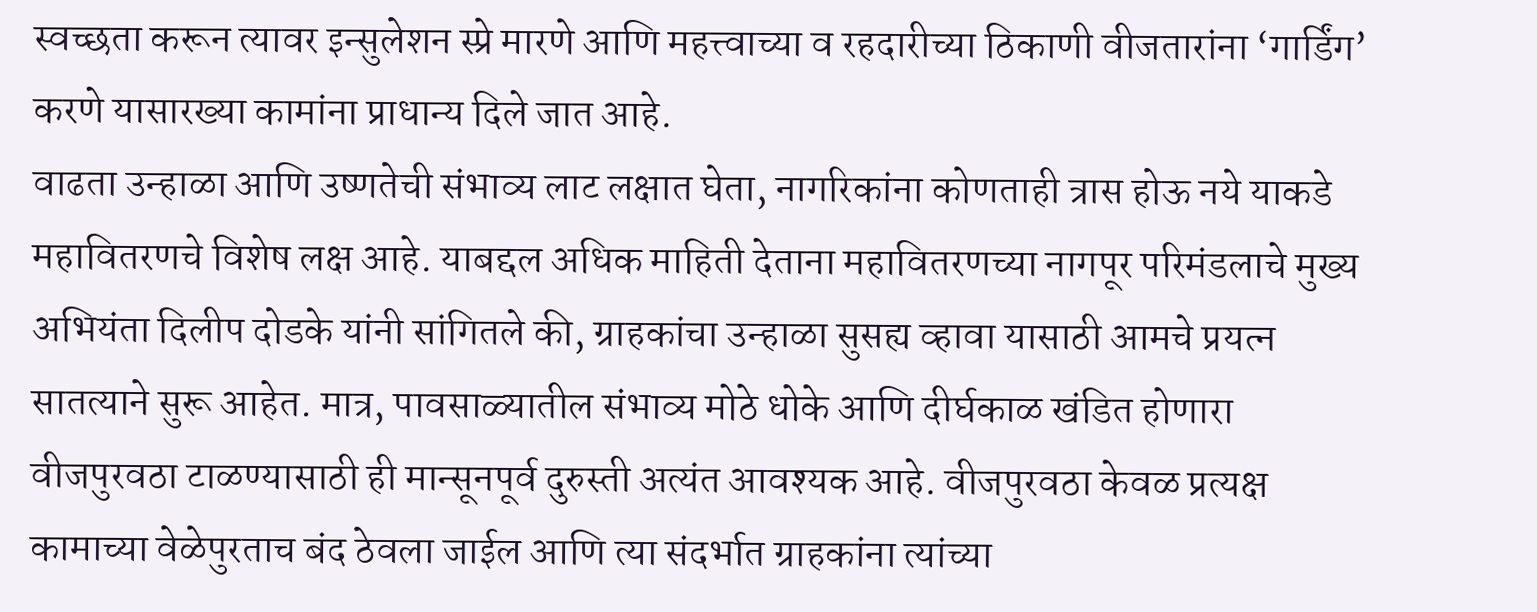स्वच्छता करून त्यावर इन्सुलेशन स्प्रे मारणे आणि महत्त्वाच्या व रहदारीच्या ठिकाणी वीजतारांना ‘गार्डिंग’ करणे यासारख्या कामांना प्राधान्य दिले जात आहे.
वाढता उन्हाळा आणि उष्णतेची संभाव्य लाट लक्षात घेता, नागरिकांना कोणताही त्रास होऊ नये याकडे महावितरणचे विशेष लक्ष आहे. याबद्दल अधिक माहिती देताना महावितरणच्या नागपूर परिमंडलाचे मुख्य अभियंता दिलीप दोडके यांनी सांगितले की, ग्राहकांचा उन्हाळा सुसह्य व्हावा यासाठी आमचे प्रयत्न सातत्याने सुरू आहेत. मात्र, पावसाळ्यातील संभाव्य मोठे धोके आणि दीर्घकाळ खंडित होणारा वीजपुरवठा टाळण्यासाठी ही मान्सूनपूर्व दुरुस्ती अत्यंत आवश्यक आहे. वीजपुरवठा केवळ प्रत्यक्ष कामाच्या वेळेपुरताच बंद ठेवला जाईल आणि त्या संदर्भात ग्राहकांना त्यांच्या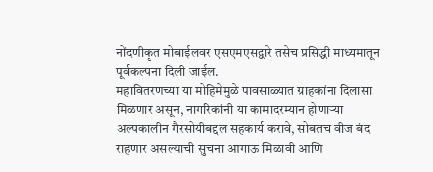नोंदणीकृत मोबाईलवर एसएमएसद्वारे तसेच प्रसिद्धी माध्यमातून पूर्वकल्पना दिली जाईल.
महावितरणच्या या मोहिमेमुळे पावसाळ्यात ग्राहकांना दिलासा मिळणार असून, नागरिकांनी या कामादरम्यान होणाऱ्या अल्पकालीन गैरसोयीबद्दल सहकार्य करावे, सोबतच वीज बंद राहणार असल्याची सुचना आगाऊ मिळावी आणि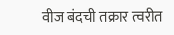वीज बंदची तक्रार त्वरीत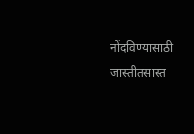नोंदविण्यासाठी जास्तीतसास्त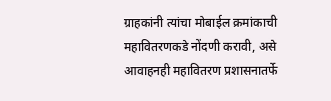ग्राहकांनी त्यांचा मोबाईल क्रमांकाची महावितरणकडे नोंदणी करावी, असे आवाहनही महावितरण प्रशासनातर्फे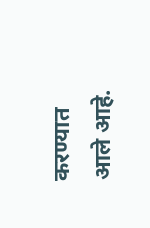करण्यात आले आहे.